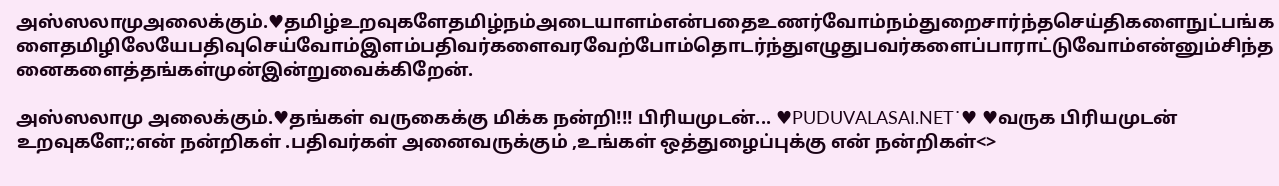அஸ்ஸலாமுஅலைக்கும்.♥தமிழ்உறவுகளேதமிழ்நம்அடையாளம்என்பதைஉணர்வோம்நம்துறைசார்ந்தசெய்திகளைநுட்பங்களைதமிழிலேயேபதிவுசெய்வோம்இளம்பதிவர்களைவரவேற்போம்தொடர்ந்துஎழுதுபவர்களைப்பாராட்டுவோம்என்னும்சிந்தனைகளைத்தங்கள்முன்இன்றுவைக்கிறேன்.

அஸ்ஸலாமு அலைக்கும்.♥தங்கள் வருகைக்கு மிக்க நன்றி!!! பிரியமுடன்... ♥PUDUVALASAI.NET˙♥ ♥வருக பிரியமுடன் உறவுகளே;;என் நன்றிகள் .பதிவர்கள் அனைவருக்கும் ,உங்கள் ஒத்துழைப்புக்கு என் நன்றிகள்<>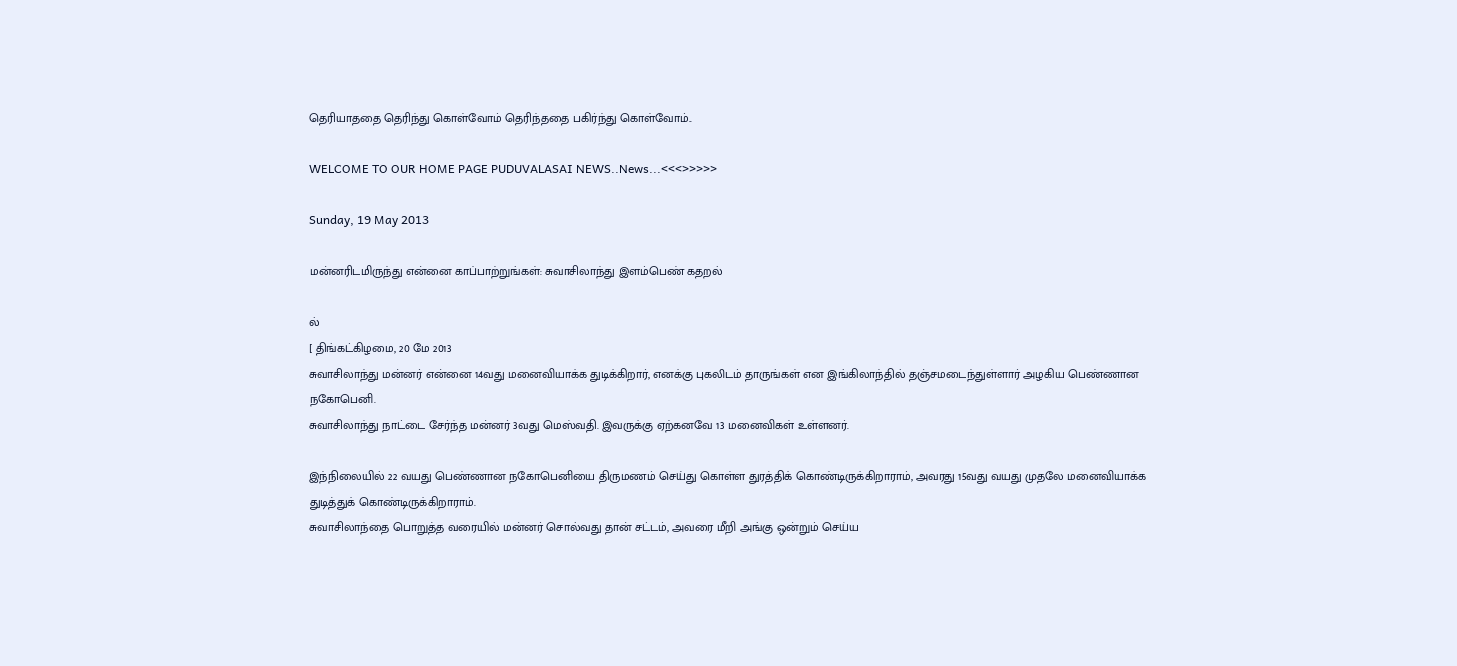தெரியாததை தெரிந்து கொள்வோம் தெரிந்ததை பகிர்ந்து கொள்வோம்..

WELCOME TO OUR HOME PAGE PUDUVALASAI NEWS..News...<<<>>>>>

Sunday, 19 May 2013

மன்னரிடமிருந்து என்னை காப்பாற்றுங்கள்: சுவாசிலாந்து இளம்பெண் கதறல்

ல்
[ திங்கட்கிழமை, 20 மே 2013
சுவாசிலாந்து மன்னர் என்னை 14வது மனைவியாக்க துடிக்கிறார், எனக்கு புகலிடம் தாருங்கள் என இங்கிலாந்தில் தஞ்சமடைந்துள்ளார் அழகிய பெண்ணான நகோபெனி.
சுவாசிலாந்து நாட்டை சேர்ந்த மன்னர் 3வது மெஸ்வதி. இவருக்கு ஏற்கனவே 13 மனைவிகள் உள்ளனர்.

இந்நிலையில் 22 வயது பெண்ணான நகோபெனியை திருமணம் செய்து கொள்ள துரத்திக் கொண்டிருக்கிறாராம், அவரது 15வது வயது முதலே மனைவியாக்க துடித்துக் கொண்டிருக்கிறாராம்.
சுவாசிலாந்தை பொறுத்த வரையில் மன்னர் சொல்வது தான் சட்டம், அவரை மீறி அங்கு ஒன்றும் செய்ய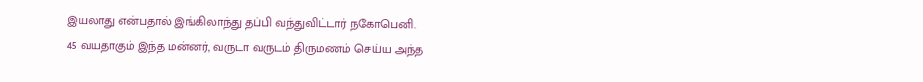இயலாது என்பதால் இங்கிலாந்து தப்பி வந்துவிட்டார் நகோபெனி.
45 வயதாகும் இந்த மன்னர், வருடா வருடம் திருமணம் செய்ய அந்த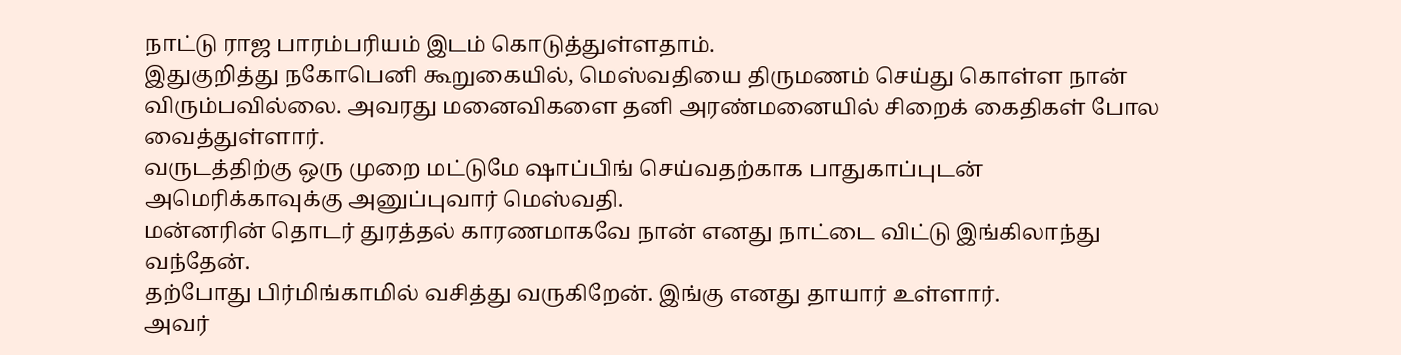நாட்டு ராஜ பாரம்பரியம் இடம் கொடுத்துள்ளதாம்.
இதுகுறித்து நகோபெனி கூறுகையில், மெஸ்வதியை திருமணம் செய்து கொள்ள நான் விரும்பவில்லை. அவரது மனைவிகளை தனி அரண்மனையில் சிறைக் கைதிகள் போல வைத்துள்ளார்.
வருடத்திற்கு ஒரு முறை மட்டுமே ஷாப்பிங் செய்வதற்காக பாதுகாப்புடன் அமெரிக்காவுக்கு அனுப்புவார் மெஸ்வதி.
மன்னரின் தொடர் துரத்தல் காரணமாகவே நான் எனது நாட்டை விட்டு இங்கிலாந்து வந்தேன்.
தற்போது பிர்மிங்காமில் வசித்து வருகிறேன். இங்கு எனது தாயார் உள்ளார்.
அவர்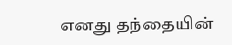எனது தந்தையின்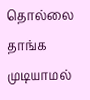தொல்லை தாங்க முடியாமல்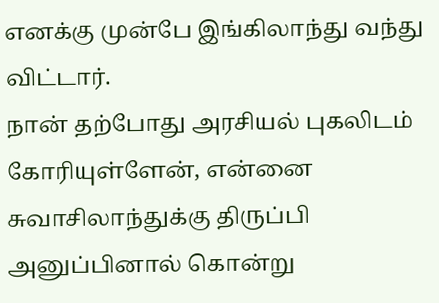எனக்கு முன்பே இங்கிலாந்து வந்து விட்டார்.
நான் தற்போது அரசியல் புகலிடம் கோரியுள்ளேன், என்னை சுவாசிலாந்துக்கு திருப்பி அனுப்பினால் கொன்று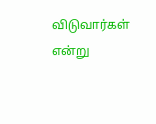விடுவார்கள் என்று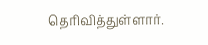தெரிவித்துள்ளார்.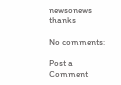newsonews thanks

No comments:

Post a Comment